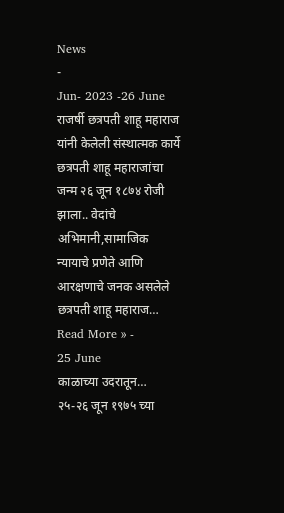News
-
Jun- 2023 -26 June
राजर्षी छत्रपती शाहू महाराज यांनी केलेली संस्थात्मक कार्ये
छत्रपती शाहू महाराजांचा जन्म २६ जून १८७४ रोजी झाला.. वेदांचे अभिमानी,सामाजिक न्यायाचे प्रणेते आणि आरक्षणाचे जनक असलेले छत्रपती शाहू महाराज…
Read More » -
25 June
काळाच्या उदरातून…
२५-२६ जून १९७५ च्या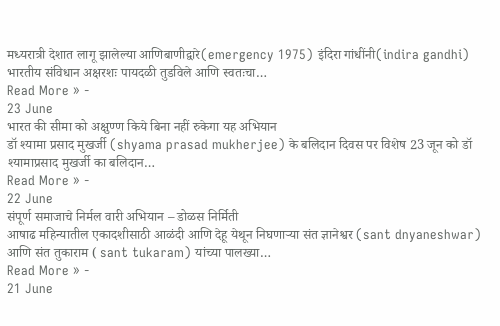मध्यरात्री देशात लागू झालेल्या आणिबाणीद्वारे(emergency 1975) इंदिरा गांधींनी(indira gandhi) भारतीय संविधान अक्षरशः पायदळी तुडविले आणि स्वतःचा…
Read More » -
23 June
भारत की सीमा को अक्षुण्ण किये बिना नहीं रुकेगा यह अभियान
डॉ श्यामा प्रसाद मुखर्जी (shyama prasad mukherjee) के बलिदान दिवस पर विशेष 23 जून को डॉ श्यामाप्रसाद मुखर्जी का बलिदान…
Read More » -
22 June
संपूर्ण समाजाचे निर्मल वारी अभियान – डोळस निर्मिती
आषाढ महिन्यातील एकादशीसाठी आळंदी आणि देहू येथून निघणाऱ्या संत ज्ञानेश्वर (sant dnyaneshwar) आणि संत तुकाराम ( sant tukaram) यांच्या पालख्या…
Read More » -
21 June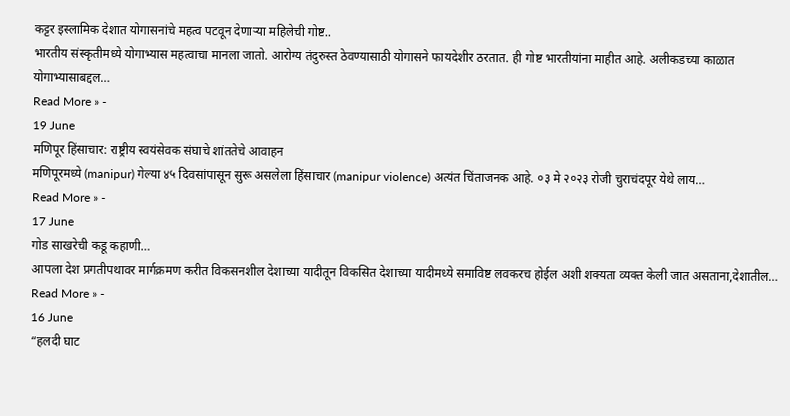कट्टर इस्लामिक देशात योगासनांचे महत्व पटवून देणाऱ्या महिलेची गोष्ट..
भारतीय संस्कृतीमध्ये योगाभ्यास महत्वाचा मानला जातो. आरोग्य तंदुरुस्त ठेवण्यासाठी योगासने फायदेशीर ठरतात. ही गोष्ट भारतीयांना माहीत आहे. अलीकडच्या काळात योगाभ्यासाबद्दल…
Read More » -
19 June
मणिपूर हिंसाचार: राष्ट्रीय स्वयंसेवक संघाचे शांततेचे आवाहन
मणिपूरमध्ये (manipur) गेल्या ४५ दिवसांपासून सुरू असलेला हिंसाचार (manipur violence) अत्यंत चिंताजनक आहे. ०३ मे २०२३ रोजी चुराचंदपूर येथे लाय…
Read More » -
17 June
गोड साखरेची कडू कहाणी…
आपला देश प्रगतीपथावर मार्गक्रमण करीत विकसनशील देशाच्या यादीतून विकसित देशाच्या यादीमध्ये समाविष्ट लवकरच होईल अशी शक्यता व्यक्त केली जात असताना,देशातील…
Read More » -
16 June
“हलदी घाट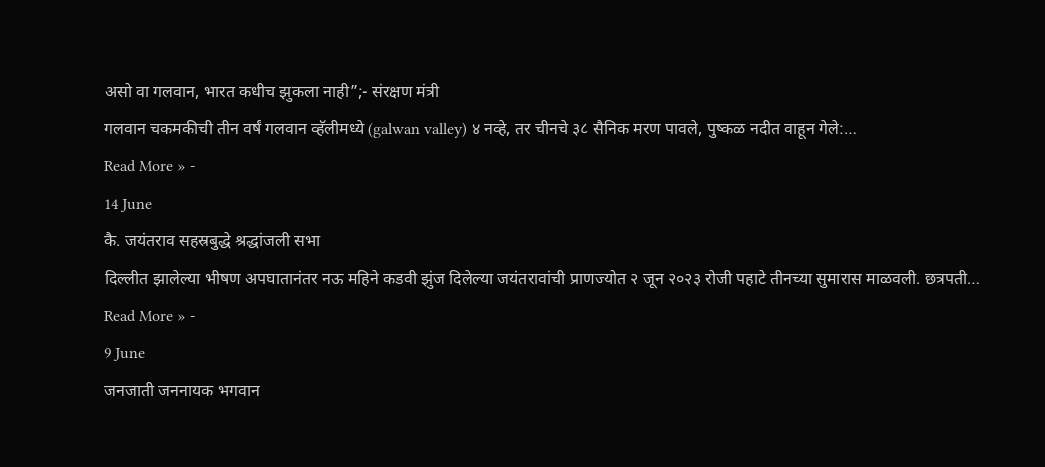असो वा गलवान, भारत कधीच झुकला नाही”;- संरक्षण मंत्री
गलवान चकमकीची तीन वर्षं गलवान व्हॅलीमध्ये (galwan valley) ४ नव्हे, तर चीनचे ३८ सैनिक मरण पावले, पुष्कळ नदीत वाहून गेले:…
Read More » -
14 June
कै. जयंतराव सहस्रबुद्धे श्रद्धांजली सभा
दिल्लीत झालेल्या भीषण अपघातानंतर नऊ महिने कडवी झुंज दिलेल्या जयंतरावांची प्राणज्योत २ जून २०२३ रोजी पहाटे तीनच्या सुमारास माळवली. छत्रपती…
Read More » -
9 June
जनजाती जननायक भगवान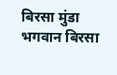बिरसा मुंडा
भगवान बिरसा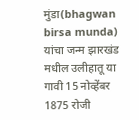मुंडा(bhagwan birsa munda) यांचा जन्म झारखंड मधील उलीहातू या गावी 15 नोव्हेंबर 1875 रोजी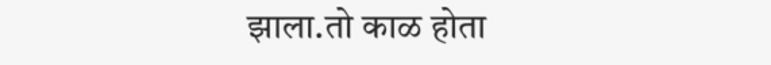झाला.तो काळ होता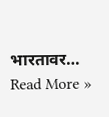भारतावर…
Read More »